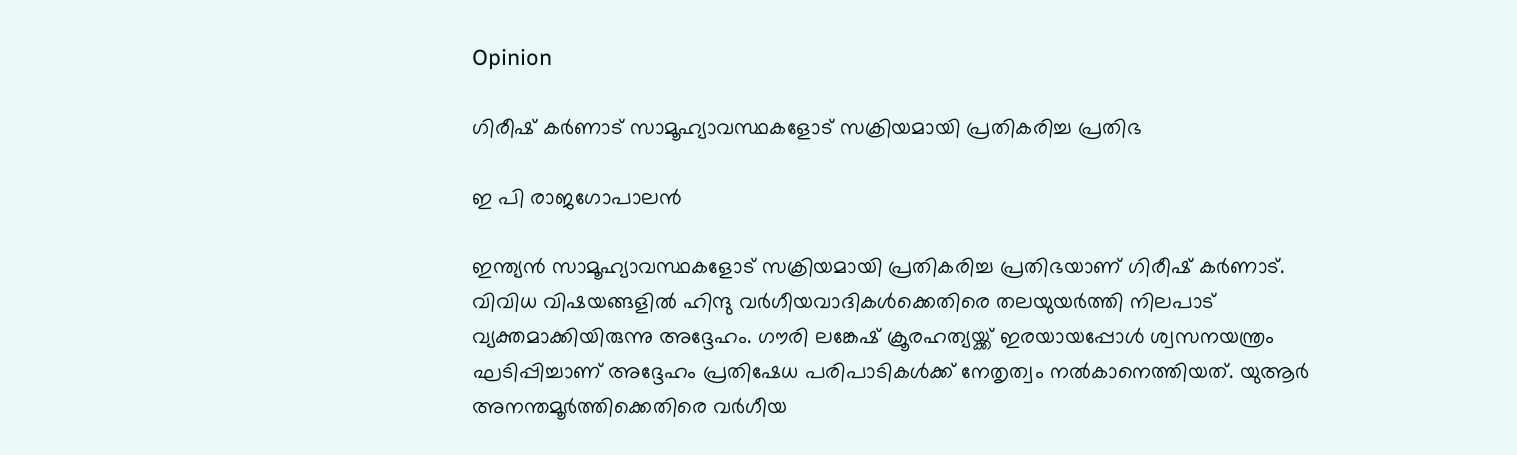Opinion

ഗിരീഷ് കര്‍ണാട് സാമൂഹ്യാവസ്ഥകളോട് സക്രിയമായി പ്രതികരിച്ച പ്രതിഭ

ഇ പി രാജഗോപാലന്‍

ഇന്ത്യന്‍ സാമൂഹ്യാവസ്ഥകളോട് സക്രിയമായി പ്രതികരിച്ച പ്രതിഭയാണ് ഗിരീഷ് കര്‍ണാട്. വിവിധ വിഷയങ്ങളില്‍ ഹിന്ദു വര്‍ഗീയവാദികള്‍ക്കെതിരെ തലയുയര്‍ത്തി നിലപാട് വ്യക്തമാക്കിയിരുന്നു അദ്ദേഹം. ഗൗരി ലങ്കേഷ് ക്രൂരഹത്യയ്ക്ക് ഇരയായപ്പോള്‍ ശ്വസനയന്ത്രം ഘടിപ്പിച്ചാണ് അദ്ദേഹം പ്രതിഷേധ പരിപാടികള്‍ക്ക് നേതൃത്വം നല്‍കാനെത്തിയത്. യുആര്‍ അനന്തമൂര്‍ത്തിക്കെതിരെ വര്‍ഗീയ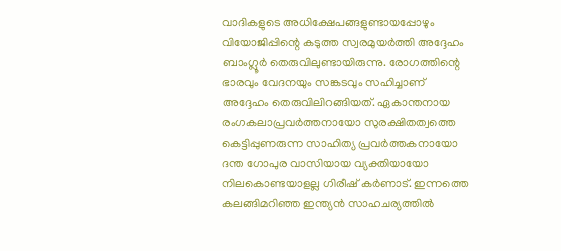വാദികളുടെ അധിക്ഷേപങ്ങളുണ്ടായപ്പോഴും വിയോജിപ്പിന്റെ കടുത്ത സ്വരമുയര്‍ത്തി അദ്ദേഹം ബാംഗ്ലൂര്‍ തെരുവിലുണ്ടായിരുന്നു. രോഗത്തിന്റെ ഭാരവും വേദനയും സങ്കടവും സഹിച്ചാണ് അദ്ദേഹം തെരുവിലിറങ്ങിയത്. ഏകാന്തനായ രംഗകലാപ്രവര്‍ത്തനായോ സുരക്ഷിതത്വത്തെ കെട്ടിപ്പുണരുന്ന സാഹിത്യ പ്രവര്‍ത്തകനായോ ദന്ത ഗോപുര വാസിയായ വ്യക്തിയായോ നിലകൊണ്ടയാളല്ല ഗിരീഷ് കര്‍ണാട്. ഇന്നത്തെ കലങ്ങിമറിഞ്ഞ ഇന്ത്യന്‍ സാഹചര്യത്തില്‍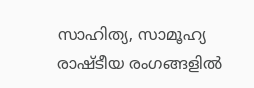സാഹിത്യ, സാമൂഹ്യ രാഷ്ടീയ രംഗങ്ങളില്‍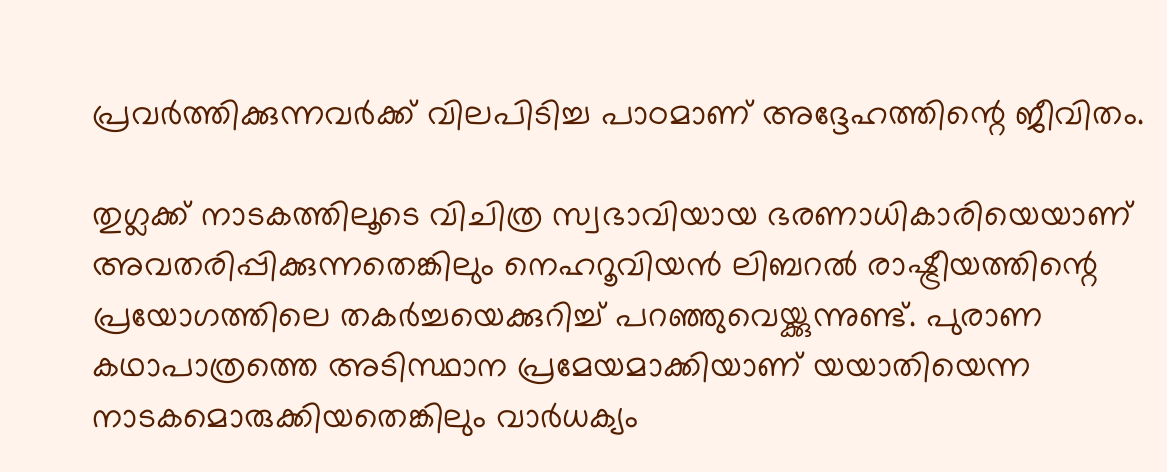പ്രവര്‍ത്തിക്കുന്നവര്‍ക്ക് വിലപിടിച്ച പാഠമാണ് അദ്ദേഹത്തിന്റെ ജീവിതം.

തുഗ്ലക്ക് നാടകത്തിലൂടെ വിചിത്ര സ്വഭാവിയായ ഭരണാധികാരിയെയാണ് അവതരിപ്പിക്കുന്നതെങ്കിലും നെഹറൂവിയന്‍ ലിബറല്‍ രാഷ്ട്രീയത്തിന്റെ പ്രയോഗത്തിലെ തകര്‍ച്ചയെക്കുറിച്ച് പറഞ്ഞുവെയ്ക്കുന്നുണ്ട്. പുരാണ കഥാപാത്രത്തെ അടിസ്ഥാന പ്രമേയമാക്കിയാണ് യയാതിയെന്ന നാടകമൊരുക്കിയതെങ്കിലും വാര്‍ധക്യം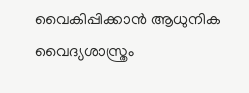വൈകിപ്പിക്കാന്‍ ആധുനിക വൈദ്യശാസ്ത്രം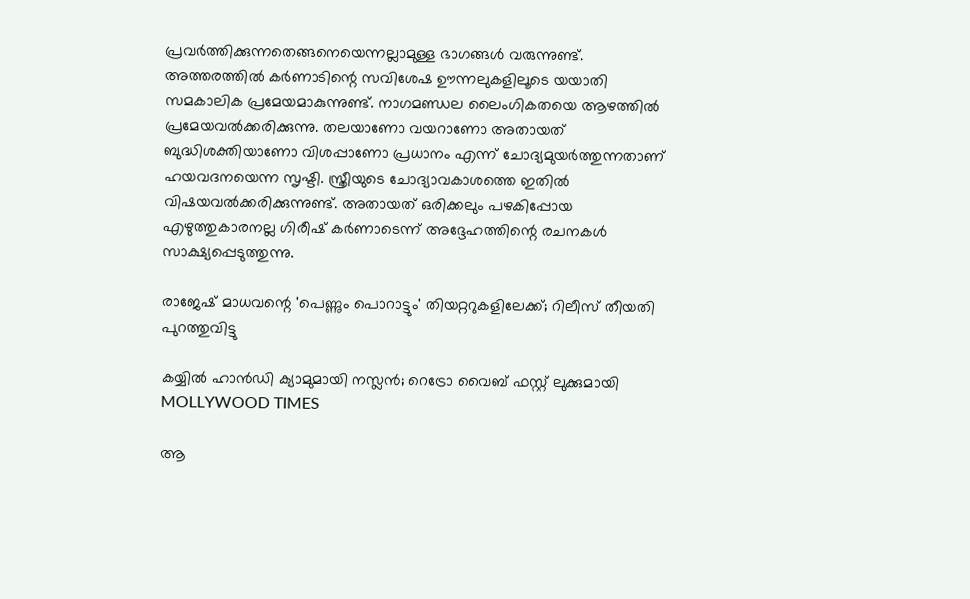പ്രവര്‍ത്തിക്കുന്നതെങ്ങനെയെന്നല്ലാമുള്ള ഭാഗങ്ങള്‍ വരുന്നുണ്ട്. അത്തരത്തില്‍ കര്‍ണാടിന്റെ സവിശേഷ ഊന്നലുകളിലൂടെ യയാതി സമകാലിക പ്രമേയമാകുന്നുണ്ട്. നാഗമണ്ഡല ലൈംഗികതയെ ആഴത്തില്‍ പ്രമേയവല്‍ക്കരിക്കുന്നു. തലയാണോ വയറാണോ അതായത് ബുദ്ധിശക്തിയാണോ വിശപ്പാണോ പ്രധാനം എന്ന് ചോദ്യമുയര്‍ത്തുന്നതാണ് ഹയവദനയെന്ന സൃഷ്ടി. സ്ത്രീയുടെ ചോദ്യാവകാശത്തെ ഇതില്‍ വിഷയവല്‍ക്കരിക്കുന്നുണ്ട്. അതായത് ഒരിക്കലും പഴകിപ്പോയ എഴുത്തുകാരനല്ല ഗിരീഷ് കര്‍ണാടെന്ന് അദ്ദേഹത്തിന്റെ രചനകള്‍ സാക്ഷ്യപ്പെടുത്തുന്നു.

രാജേഷ് മാധവന്റെ 'പെണ്ണും പൊറാട്ടും' തിയറ്ററുകളിലേക്ക്; റിലീസ് തീയതി പുറത്തുവിട്ടു

കയ്യിൽ ഹാൻഡി ക്യാമുമായി നസ്ലൻ; റെട്രോ വൈബ് ഫസ്റ്റ് ലുക്കുമായി MOLLYWOOD TIMES

ആ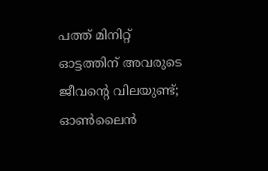പത്ത് മിനിറ്റ് ഓട്ടത്തിന് അവരുടെ ജീവന്റെ വിലയുണ്ട്; ഓണ്‍ലൈന്‍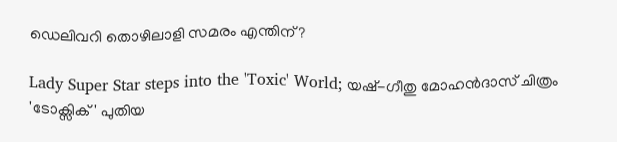ഡെലിവറി തൊഴിലാളി സമരം എന്തിന്?

Lady Super Star steps into the 'Toxic' World; യഷ്-ഗീതു മോഹൻദാസ് ചിത്രം 'ടോക്സിക്' പുതിയ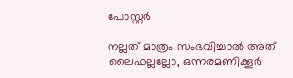പോസ്റ്റർ

നല്ലത് മാത്രം സംഭവിച്ചാല്‍ അത് ലൈഫല്ലല്ലോ, ഒന്നരമണിക്കൂർ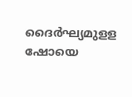ദൈർഘ്യമുളള ഷോയെ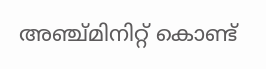അഞ്ച്മിനിറ്റ് കൊണ്ട്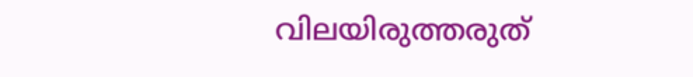വിലയിരുത്തരുത്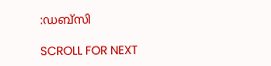:ഡബ്സി

SCROLL FOR NEXT